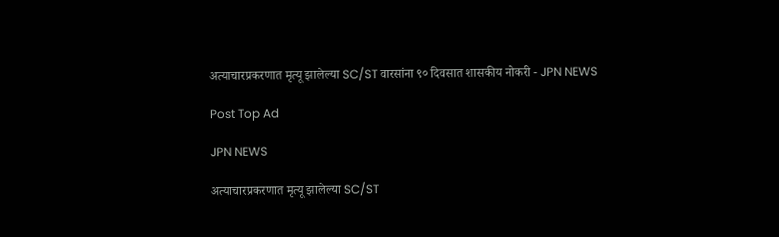अत्याचारप्रकरणात मृत्यू झालेल्या SC/ST वारसांना ९० दिवसात शासकीय नोकरी - JPN NEWS

Post Top Ad

JPN NEWS

अत्याचारप्रकरणात मृत्यू झालेल्या SC/ST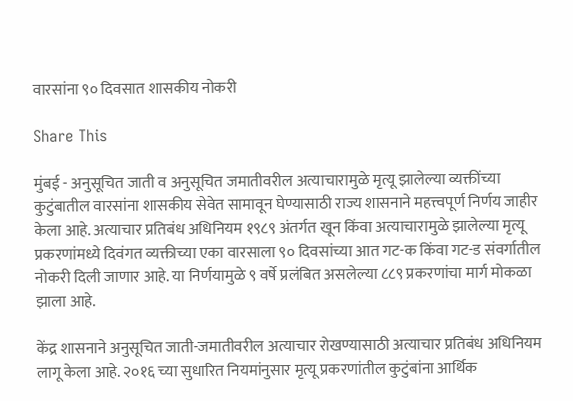वारसांना ९० दिवसात शासकीय नोकरी

Share This

मुंबई - अनुसूचित जाती व अनुसूचित जमातीवरील अत्याचारामुळे मृत्यू झालेल्या व्यक्तींच्या कुटुंबातील वारसांना शासकीय सेवेत सामावून घेण्यासाठी राज्य शासनाने महत्त्वपूर्ण निर्णय जाहीर केला आहे. अत्याचार प्रतिबंध अधिनियम १९८९ अंतर्गत खून किंवा अत्याचारामुळे झालेल्या मृत्यू प्रकरणांमध्ये दिवंगत व्यक्तीच्या एका वारसाला ९० दिवसांच्या आत गट-क किंवा गट-ड संवर्गातील नोकरी दिली जाणार आहे. या निर्णयामुळे ९ वर्षे प्रलंबित असलेल्या ८८९ प्रकरणांचा मार्ग मोकळा झाला आहे.

केंद्र शासनाने अनुसूचित जाती-जमातीवरील अत्याचार रोखण्यासाठी अत्याचार प्रतिबंध अधिनियम लागू केला आहे. २०१६ च्या सुधारित नियमांनुसार मृत्यू प्रकरणांतील कुटुंबांना आर्थिक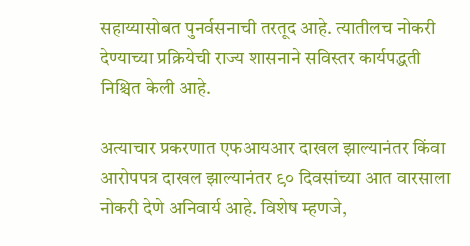सहाय्यासोबत पुनर्वसनाची तरतूद आहे. त्यातीलच नोकरी देण्याच्या प्रक्रियेची राज्य शासनाने सविस्तर कार्यपद्धती निश्चित केली आहे.

अत्याचार प्रकरणात एफआयआर दाखल झाल्यानंतर किंवा आरोपपत्र दाखल झाल्यानंतर ९० दिवसांच्या आत वारसाला नोकरी देणे अनिवार्य आहे. विशेष म्हणजे,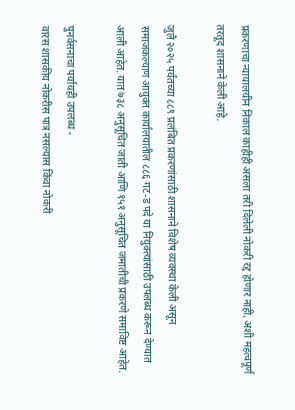प्रकरणाचा न्यायालयीन निकाल काहीही असला तरी दिलेली नोकरी रद्द होणार नाही, अशी महत्वपूर्ण तरतूद शासनाने केली आहे.

जुलै २०२५ पर्यंतच्या ८८९ प्रलंबित प्रकरणांसाठी शासनाने विशेष व्यवस्था केली असून समाजकल्याण आयुक्त कार्यालयातील ८८६ गट-ड पदे या नियुक्त्यांसाठी उपलब्ध करून देण्यात आली आहेत. यात ७३८ अनुसूचित जाती आणि १५१ अनुसूचित जमातीची प्रकरणे समाविष्ट आहेत.

पुनर्वसनाचा पर्यायही उपलब्ध -
वारस शासकीय नोकरीस पात्र नसल्यास किंवा नोकरी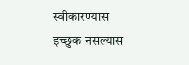स्वीकारण्यास इच्छुक नसल्यास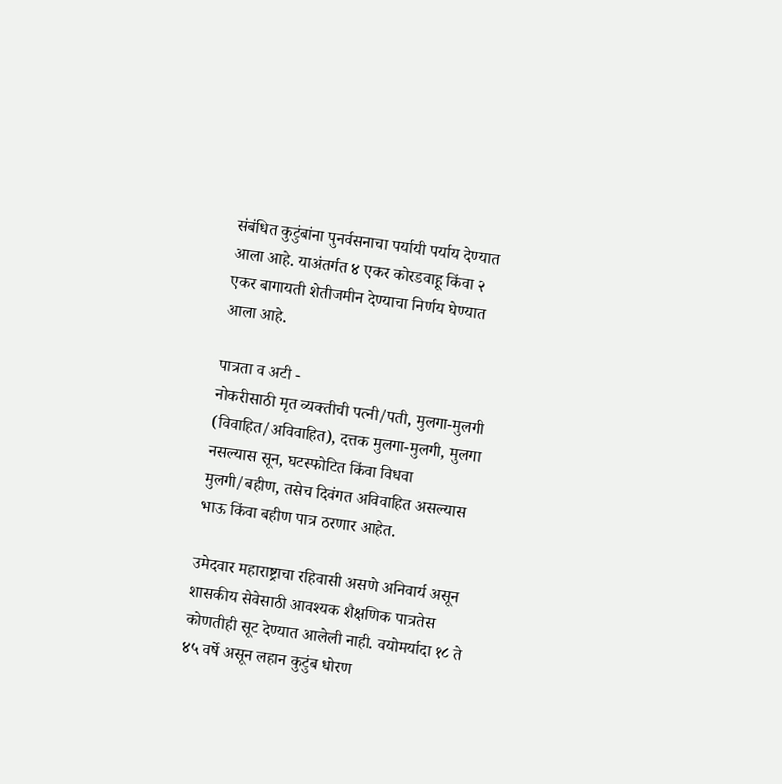संबंधित कुटुंबांना पुनर्वसनाचा पर्यायी पर्याय देण्यात आला आहे. याअंतर्गत ४ एकर कोरडवाहू किंवा २ एकर बागायती शेतीजमीन देण्याचा निर्णय घेण्यात आला आहे.

पात्रता व अटी -
नोकरीसाठी मृत व्यक्तीची पत्नी/पती, मुलगा-मुलगी (विवाहित/अविवाहित), दत्तक मुलगा-मुलगी, मुलगा नसल्यास सून, घटस्फोटित किंवा विधवा मुलगी/बहीण, तसेच दिवंगत अविवाहित असल्यास भाऊ किंवा बहीण पात्र ठरणार आहेत.

उमेदवार महाराष्ट्राचा रहिवासी असणे अनिवार्य असून शासकीय सेवेसाठी आवश्यक शैक्षणिक पात्रतेस कोणतीही सूट देण्यात आलेली नाही. वयोमर्यादा १८ ते ४५ वर्षे असून लहान कुटुंब धोरण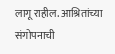लागू राहील. आश्रितांच्या संगोपनाची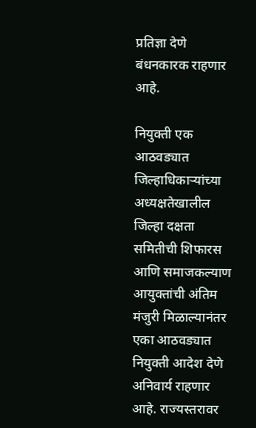प्रतिज्ञा देणे बंधनकारक राहणार आहे.

नियुक्ती एक आठवड्यात
जिल्हाधिकाऱ्यांच्या अध्यक्षतेखालील जिल्हा दक्षता समितीची शिफारस आणि समाजकल्याण आयुक्तांची अंतिम मंजुरी मिळाल्यानंतर एका आठवड्यात नियुक्ती आदेश देणे अनिवार्य राहणार आहे. राज्यस्तरावर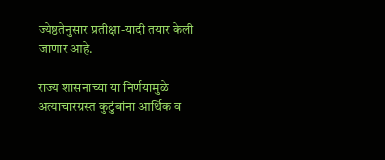ज्येष्ठतेनुसार प्रतीक्षा-यादी तयार केली जाणार आहे.

राज्य शासनाच्या या निर्णयामुळे अत्याचारग्रस्त कुटुंबांना आर्थिक व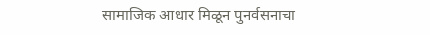सामाजिक आधार मिळून पुनर्वसनाचा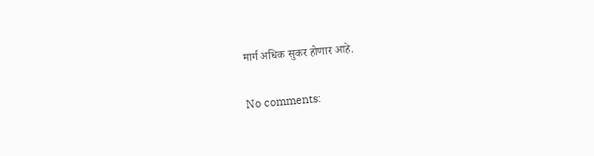मार्ग अधिक सुकर होणार आहे.

No comments: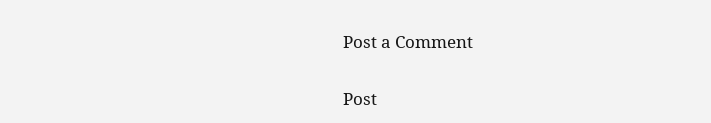Post a Comment

Post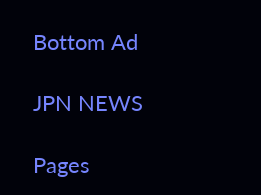Bottom Ad

JPN NEWS

Pages